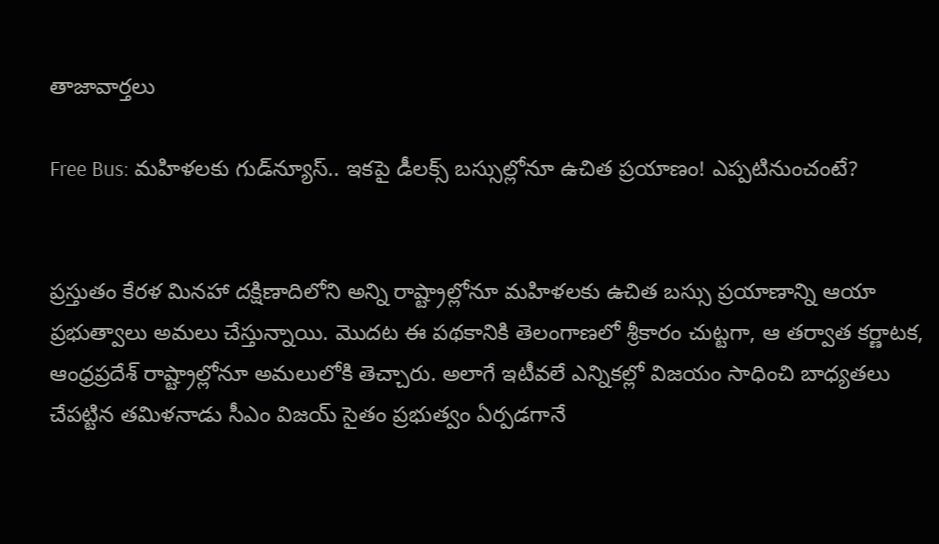తాజావార్తలు

Free Bus: మహిళలకు గుడ్‌న్యూస్.. ఇకపై డీలక్స్ బస్సుల్లోనూ ఉచిత ప్రయాణం! ఎప్పటినుంచంటే?


ప్రస్తుతం కేరళ మినహా దక్షిణాదిలోని అన్ని రాష్ట్రాల్లోనూ మహిళలకు ఉచిత బస్సు ప్రయాణాన్ని ఆయా ప్రభుత్వాలు అమలు చేస్తున్నాయి. మొదట ఈ పథకానికి తెలంగాణలో శ్రీకారం చుట్టగా, ఆ తర్వాత కర్ణాటక, ఆంధ్రప్రదేశ్ రాష్ట్రాల్లోనూ అమలులోకి తెచ్చారు. అలాగే ఇటీవలే ఎన్నికల్లో విజయం సాధించి బాధ్యతలు చేపట్టిన తమిళనాడు సీఎం విజయ్ సైతం ప్రభుత్వం ఏర్పడగానే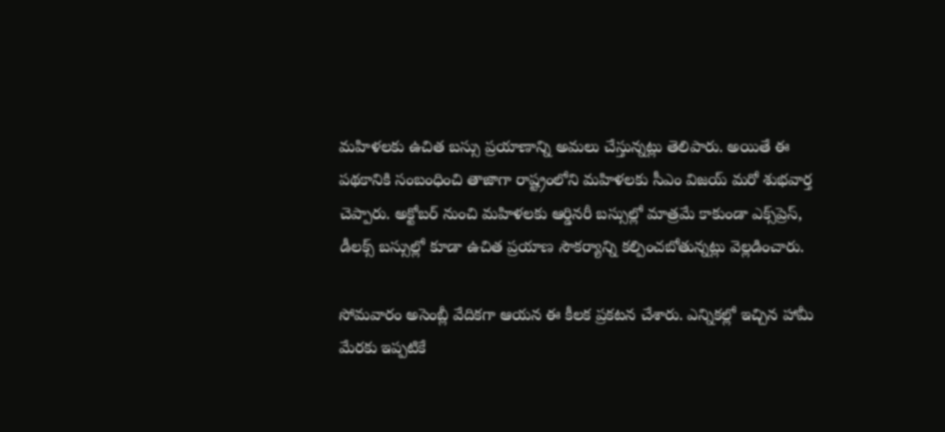మహిళలకు ఉచిత బస్సు ప్రయాణాన్ని అమలు చేస్తున్నట్లు తెలిపారు. అయితే ఈ పథకానికి సంబంధించి తాజాగా రాష్ట్రంలోని మహిళలకు సీఎం విజయ్ మరో శుభవార్త చెప్పారు. అక్టోబర్ నుంచి మహిళలకు ఆర్డినరీ బస్సుల్లో మాత్రమే కాకుండా ఎక్స్‌ప్రెస్, డీలక్స్ బస్సుల్లో కూడా ఉచిత ప్రయాణ సౌకర్యాన్ని కల్పించబోతున్నట్లు వెల్లడించారు.

సోమవారం అసెంబ్లీ వేదికగా ఆయన ఈ కీలక ప్రకటన చేశారు. ఎన్నికల్లో ఇచ్చిన హామీ మేరకు ఇప్పటికే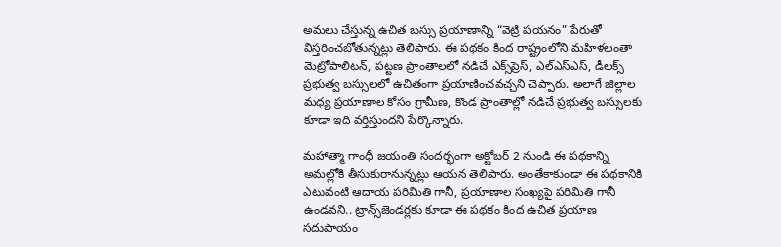అమలు చేస్తున్న ఉచిత బస్సు ప్రయాణాన్ని “వెట్రి పయనం” పేరుతో విస్తరించబోతున్నట్లు తెలిపారు. ఈ పథకం కింద రాష్ట్రంలోని మహిళలంతా మెట్రోపాలిటన్, పట్టణ ప్రాంతాలలో నడిచే ఎక్స్‌ప్రెస్, ఎల్‌ఎస్‌ఎస్, డీలక్స్ ప్రభుత్వ బస్సులలో ఉచితంగా ప్రయాణించవచ్చని చెప్పారు. అలాగే జిల్లాల మధ్య ప్రయాణాల కోసం గ్రామీణ, కొండ ప్రాంతాల్లో నడిచే ప్రభుత్వ బస్సులకు కూడా ఇది వర్తిస్తుందని పేర్కొన్నారు.

మహాత్మా గాంధీ జయంతి సందర్భంగా అక్టోబర్ 2 నుండి ఈ పథకాన్ని అమల్లోకి తీసుకురానున్నట్లు ఆయన తెలిపారు. అంతేకాకుండా ఈ పథకానికి ఎటువంటి ఆదాయ పరిమితి గానీ, ప్రయాణాల సంఖ్యపై పరిమితి గానీ ఉండవని.. ట్రాన్స్‌జెండర్లకు కూడా ఈ పథకం కింద ఉచిత ప్రయాణ సదుపాయం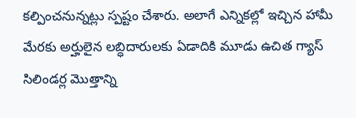కల్పించనున్నట్లు స్పష్టం చేశారు. అలాగే ఎన్నికల్లో ఇచ్చిన హామీ మేరకు అర్హులైన లబ్ధిదారులకు ఏడాదికి మూడు ఉచిత గ్యాస్ సిలిండర్ల మొత్తాన్ని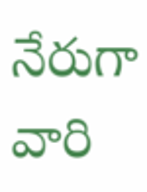నేరుగా వారి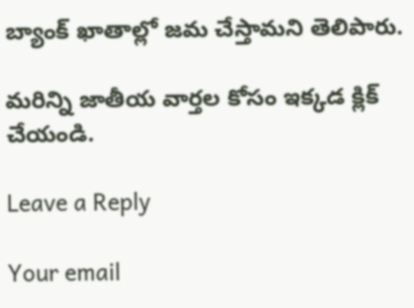బ్యాంక్ ఖాతాల్లో జమ చేస్తామని తెలిపారు.

మరిన్ని జాతీయ వార్తల కోసం ఇక్కడ క్లిక్ చేయండి.

Leave a Reply

Your email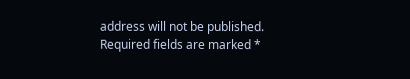address will not be published. Required fields are marked *